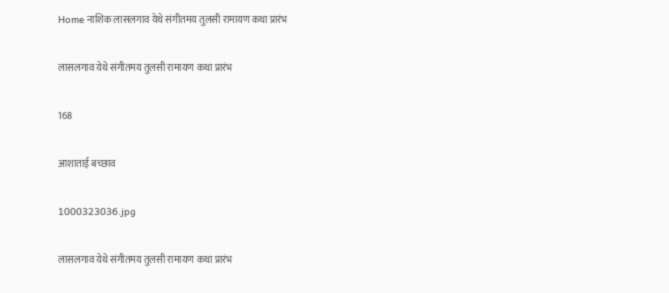Home नाशिक लासलगाव येथे संगीतमय तुलसी रामायण कथा प्रारंभ

लासलगाव येथे संगीतमय तुलसी रामायण कथा प्रारंभ

168

आशाताई बच्छाव

1000323036.jpg

लासलगाव येथे संगीतमय तुलसी रामायण कथा प्रारंभ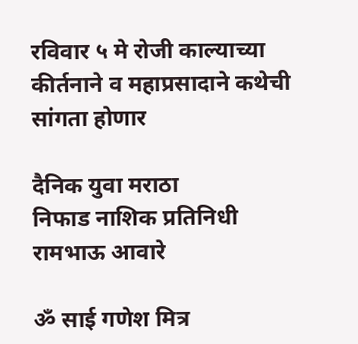रविवार ५ मे रोजी काल्याच्या कीर्तनाने व महाप्रसादाने कथेची सांगता होणार

दैनिक युवा मराठा
निफाड नाशिक प्रतिनिधी रामभाऊ आवारे

ॐ साई गणेश मित्र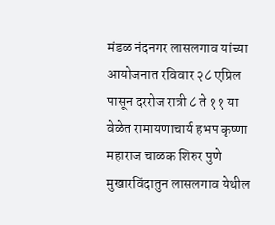मंडळ नंदनगर लासलगाव यांच्या आयोजनात रविवार २८ एप्रिल पासून दररोज रात्री ८ ते ११ या वेळेत रामायणाचार्य हभप कृष्णा महाराज चाळक शिरुर पुणे मुखारविंदातुन लासलगाव येथील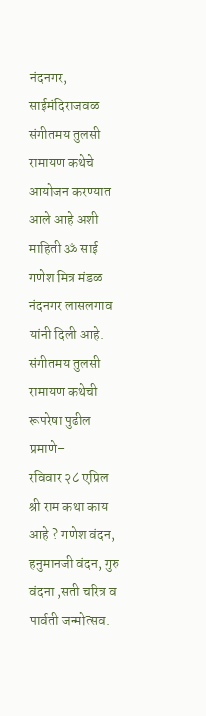नंदनगर, साईमंदिराजवळ संगीतमय तुलसी रामायण कथेचे आयोजन करण्यात आले आहे अशी माहिती ॐ साई गणेश मित्र मंडळ नंदनगर लासलगाव यांनी दिली आहे.
संगीतमय तुलसी रामायण कथेची रूपरेषा पुढील प्रमाणे–
रविवार २८ एप्रिल श्री राम कथा काय आहे ? गणेश वंदन, हनुमानजी वंदन, गुरु वंदना ,सती चरित्र व पार्वती जन्मोत्सव.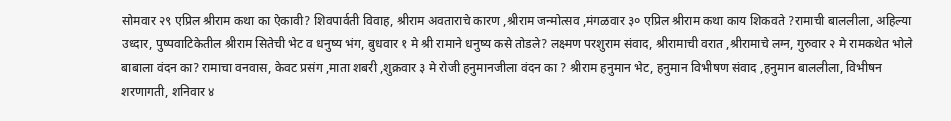सोमवार २९ एप्रिल श्रीराम कथा का ऐकावी? शिवपार्वती विवाह, श्रीराम अवताराचे कारण ,श्रीराम जन्मोत्सव ,मंगळवार ३० एप्रिल श्रीराम कथा काय शिकवते ?रामाची बाललीला, अहिल्या उध्दार, पुष्पवाटिकेतील श्रीराम सितेची भेट व धनुष्य भंग, बुधवार १ मे श्री रामाने धनुष्य कसे तोडले? लक्ष्मण परशुराम संवाद, श्रीरामाची वरात ,श्रीरामाचे लग्न, गुरुवार २ मे रामकथेत भोले बाबाला वंदन का? रामाचा वनवास, केवट प्रसंग ,माता शबरी ,शुक्रवार ३ मे रोजी हनुमानजीला वंदन का ? श्रीराम हनुमान भेट, हनुमान विभीषण संवाद ,हनुमान बाललीला, विभीषन शरणागती, शनिवार ४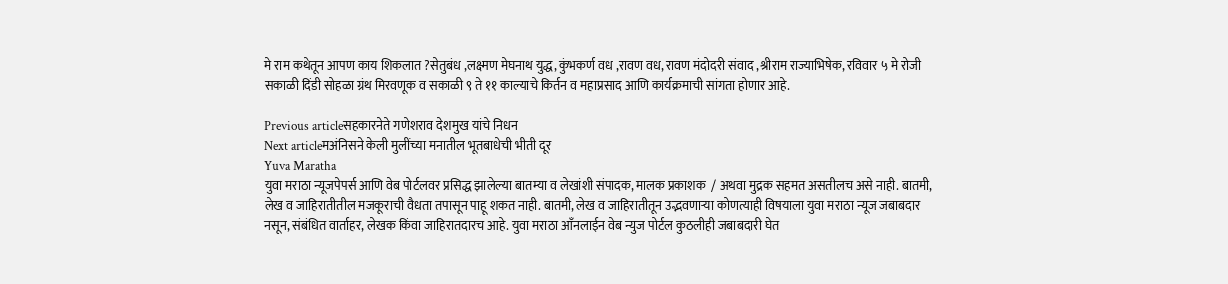मे राम कथेतून आपण काय शिकलात ?सेतुबंध ,लक्ष्मण मेघनाथ युद्ध, कुंभकर्ण वध ,रावण वध, रावण मंदोदरी संवाद ,श्रीराम राज्याभिषेक, रविवार ५ मे रोजी सकाळी दिंडी सोहळा ग्रंथ मिरवणूक व सकाळी ९ ते ११ काल्याचे किर्तन व महाप्रसाद आणि कार्यक्रमाची सांगता होणार आहे.

Previous articleसहकारनेते गणेशराव देशमुख यांचे निधन
Next articleमअंनिसने केली मुलींच्या मनातील भूतबाधेची भीती दूर
Yuva Maratha
युवा मराठा न्यूजपेपर्स आणि वेब पोर्टलवर प्रसिद्ध झालेल्या बातम्या व लेखांशी संपादक, मालक प्रकाशक  / अथवा मुद्रक सहमत असतीलच असे नाही. बातमी, लेख व जाहिरातीतील मजकूराची वैधता तपासून पाहू शकत नाही. बातमी, लेख व जाहिरातीतून उद्भवणाऱ्या कोणत्याही विषयाला युवा मराठा न्यूज जबाबदार नसून, संबंधित वार्ताहर, लेखक किंवा जाहिरातदारच आहे. युवा मराठा आँनलाईन वेब न्युज पोर्टल कुठलीही जबाबदारी घेत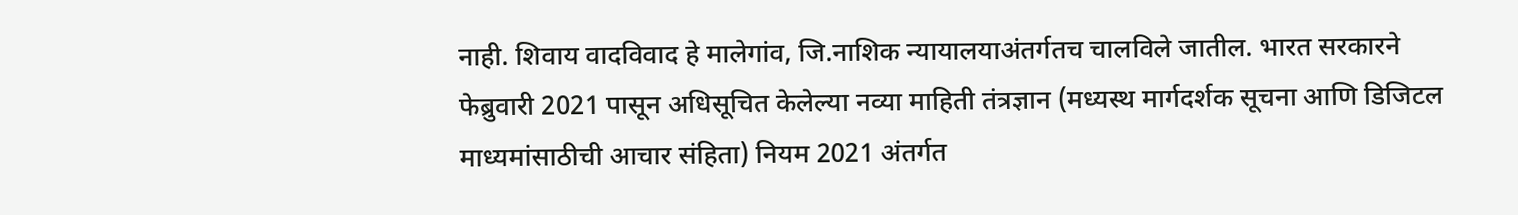नाही. शिवाय वादविवाद हे मालेगांव, जि.नाशिक न्यायालयाअंतर्गतच चालविले जातील. भारत सरकारने फेब्रुवारी 2021 पासून अधिसूचित केलेल्या नव्या माहिती तंत्रज्ञान (मध्यस्थ मार्गदर्शक सूचना आणि डिजिटल माध्यमांसाठीची आचार संहिता) नियम 2021 अंतर्गत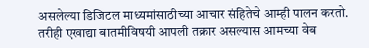असलेल्या डिजिटल माध्यमांसाठीच्या आचार संहितेचे आम्ही पालन करतो. तरीही एखाद्या बातमीविषयी आपली तक्रार असल्यास आमच्या वेब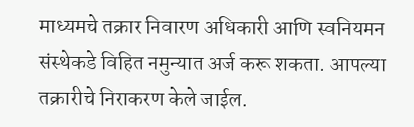माध्यमचे तक्रार निवारण अधिकारी आणि स्वनियमन संस्थेकडे विहित नमुन्यात अर्ज करू शकता. आपल्या तक्रारीचे निराकरण केले जाईल.